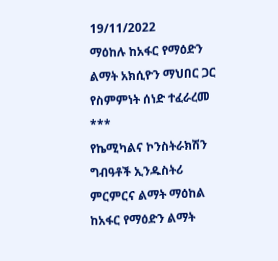19/11/2022
ማዕከሉ ከአፋር የማዕድን ልማት አክሲዮን ማህበር ጋር የስምምነት ሰነድ ተፈራረመ
***
የኬሚካልና ኮንስትራክሽን ግብዓቶች ኢንዱስትሪ ምርምርና ልማት ማዕከል ከአፋር የማዕድን ልማት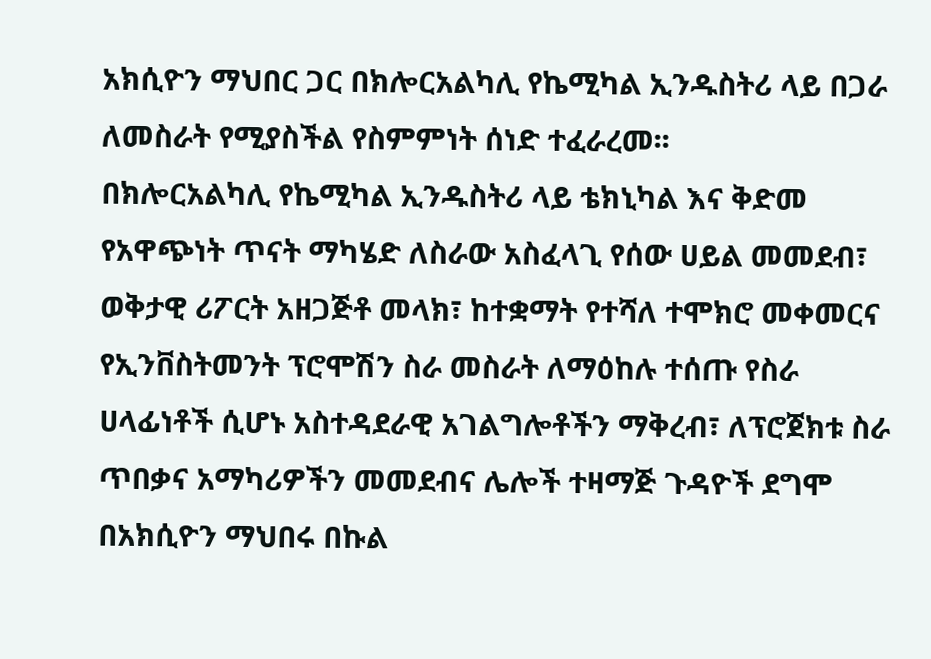አክሲዮን ማህበር ጋር በክሎርአልካሊ የኬሚካል ኢንዱስትሪ ላይ በጋራ ለመስራት የሚያስችል የስምምነት ሰነድ ተፈራረመ፡፡
በክሎርአልካሊ የኬሚካል ኢንዱስትሪ ላይ ቴክኒካል እና ቅድመ የአዋጭነት ጥናት ማካሄድ ለስራው አስፈላጊ የሰው ሀይል መመደብ፣ ወቅታዊ ሪፖርት አዘጋጅቶ መላክ፣ ከተቋማት የተሻለ ተሞክሮ መቀመርና የኢንቨስትመንት ፕሮሞሽን ስራ መስራት ለማዕከሉ ተሰጡ የስራ ሀላፊነቶች ሲሆኑ አስተዳደራዊ አገልግሎቶችን ማቅረብ፣ ለፕሮጀክቱ ስራ ጥበቃና አማካሪዎችን መመደብና ሌሎች ተዛማጅ ጉዳዮች ደግሞ በአክሲዮን ማህበሩ በኩል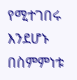የሚተገበሩ እንደሆኑ በስምምነቱ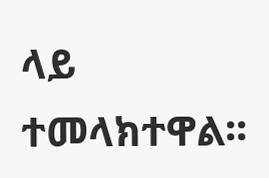ላይ ተመላክተዋል፡፡